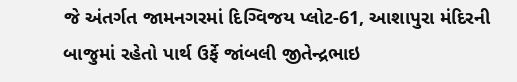જે અંતર્ગત જામનગરમાં દિગ્વિજય પ્લોટ-61, આશાપુરા મંદિરની બાજુમાં રહેતો પાર્થ ઉર્ફે જાંબલી જીતેન્દ્રભાઇ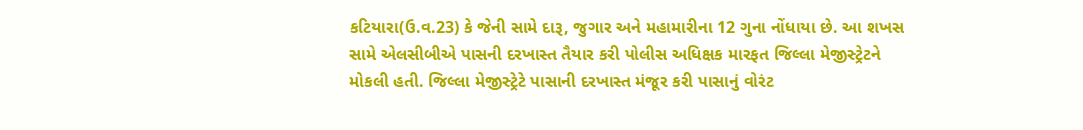કટિયારા(ઉ.વ.23) કે જેની સામે દારૂ, જુગાર અને મહામારીના 12 ગુના નોંધાયા છે. આ શખસ સામે એલસીબીએ પાસની દરખાસ્ત તૈયાર કરી પોલીસ અધિક્ષક મારફત જિલ્લા મેજીસ્ટ્રેટને મોકલી હતી. જિલ્લા મેજીસ્ટ્રેટે પાસાની દરખાસ્ત મંજૂર કરી પાસાનું વોરંટ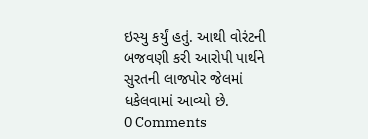ઇસ્યુ કર્યું હતું. આથી વોરંટની બજવણી કરી આરોપી પાર્થને સુરતની લાજપોર જેલમાં ધકેલવામાં આવ્યો છે.
0 Comments